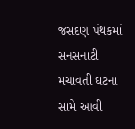જસદણ પંથકમાં સનસનાટી મચાવતી ઘટના સામે આવી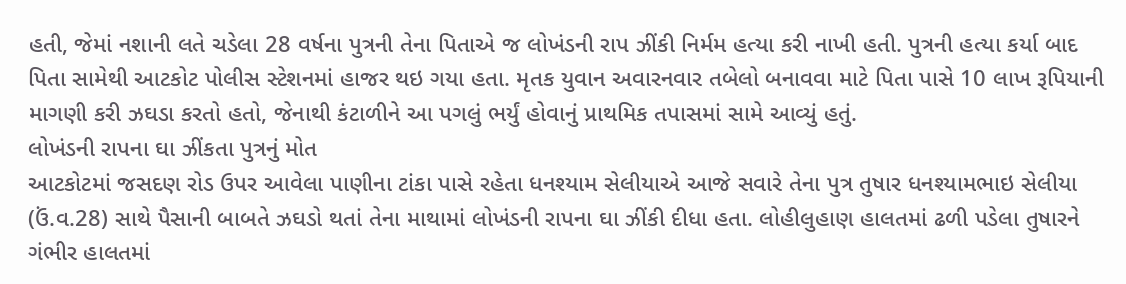હતી, જેમાં નશાની લતે ચડેલા 28 વર્ષના પુત્રની તેના પિતાએ જ લોખંડની રાપ ઝીંકી નિર્મમ હત્યા કરી નાખી હતી. પુત્રની હત્યા કર્યા બાદ પિતા સામેથી આટકોટ પોલીસ સ્ટેશનમાં હાજર થઇ ગયા હતા. મૃતક યુવાન અવારનવાર તબેલો બનાવવા માટે પિતા પાસે 10 લાખ રૂપિયાની માગણી કરી ઝઘડા કરતો હતો, જેનાથી કંટાળીને આ પગલું ભર્યું હોવાનું પ્રાથમિક તપાસમાં સામે આવ્યું હતું.
લોખંડની રાપના ઘા ઝીંકતા પુત્રનું મોત
આટકોટમાં જસદણ રોડ ઉપર આવેલા પાણીના ટાંકા પાસે રહેતા ધનશ્યામ સેલીયાએ આજે સવારે તેના પુત્ર તુષાર ધનશ્યામભાઇ સેલીયા (ઉં.વ.28) સાથે પૈસાની બાબતે ઝઘડો થતાં તેના માથામાં લોખંડની રાપના ઘા ઝીંકી દીધા હતા. લોહીલુહાણ હાલતમાં ઢળી પડેલા તુષારને ગંભીર હાલતમાં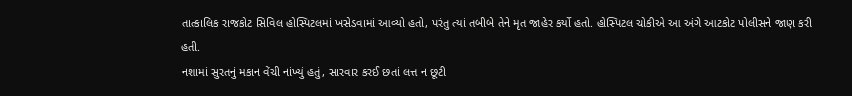તાત્કાલિક રાજકોટ સિવિલ હોસ્પિટલમાં ખસેડવામાં આવ્યો હતો, પરંતુ ત્યાં તબીબે તેને મૃત જાહેર કર્યો હતો. હોસ્પિટલ ચોકીએ આ અંગે આટકોટ પોલીસને જાણ કરી હતી.
નશામાં સુરતનું મકાન વેંચી નાંખ્યું હતું, સારવાર કરઈ છતાં લત્ત ન છૂટી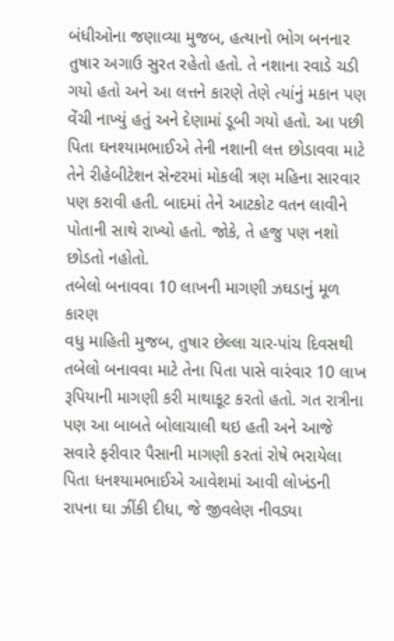બંધીઓના જણાવ્યા મુજબ, હત્યાનો ભોગ બનનાર તુષાર અગાઉ સુરત રહેતો હતો. તે નશાના રવાડે ચડી ગયો હતો અને આ લત્તને કારણે તેણે ત્યાંનું મકાન પણ વેંચી નાખ્યું હતું અને દેણામાં ડૂબી ગયો હતો. આ પછી પિતા ઘનશ્યામભાઈએ તેની નશાની લત્ત છોડાવવા માટે તેને રીહેબીટેશન સેન્ટરમાં મોકલી ત્રણ મહિના સારવાર પણ કરાવી હતી. બાદમાં તેને આટકોટ વતન લાવીને પોતાની સાથે રાખ્યો હતો. જોકે, તે હજુ પણ નશો છોડતો નહોતો.
તબેલો બનાવવા 10 લાખની માગણી ઝઘડાનું મૂળ કારણ
વધુ માહિતી મુજબ, તુષાર છેલ્લા ચાર-પાંચ દિવસથી તબેલો બનાવવા માટે તેના પિતા પાસે વારંવાર 10 લાખ રૂપિયાની માગણી કરી માથાકૂટ કરતો હતો. ગત રાત્રીના પણ આ બાબતે બોલાચાલી થઇ હતી અને આજે સવારે ફરીવાર પૈસાની માગણી કરતાં રોષે ભરાયેલા પિતા ધનશ્યામભાઈએ આવેશમાં આવી લોખંડની રાપના ઘા ઝીંકી દીધા, જે જીવલેણ નીવડ્યા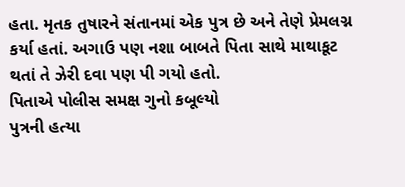હતા. મૃતક તુષારને સંતાનમાં એક પુત્ર છે અને તેણે પ્રેમલગ્ન કર્યા હતાં. અગાઉ પણ નશા બાબતે પિતા સાથે માથાકૂટ થતાં તે ઝેરી દવા પણ પી ગયો હતો.
પિતાએ પોલીસ સમક્ષ ગુનો કબૂલ્યો
પુત્રની હત્યા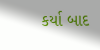કર્યા બાદ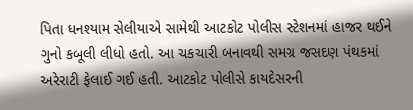પિતા ધનશ્યામ સેલીયાએ સામેથી આટકોટ પોલીસ સ્ટેશનમાં હાજર થઈને ગુનો કબૂલી લીધો હતો. આ ચકચારી બનાવથી સમગ્ર જસદણ પંથકમાં અરેરાટી ફેલાઈ ગઈ હતી. આટકોટ પોલીસે કાયદેસરની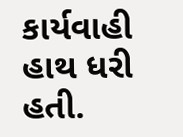કાર્યવાહી હાથ ધરી હતી.